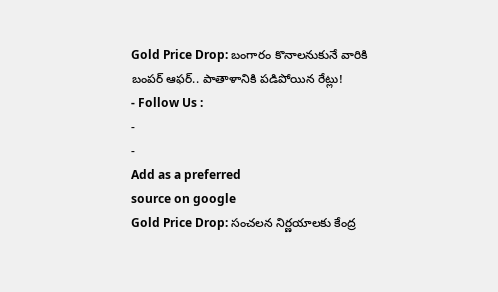Gold Price Drop: బంగారం కొనాలనుకునే వారికి బంపర్ ఆఫర్.. పాతాళానికి పడిపోయిన రేట్లు!
- Follow Us :
-
-
Add as a preferred
source on google
Gold Price Drop: సంచలన నిర్ణయాలకు కేంద్ర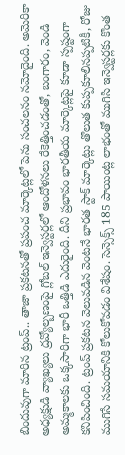బిందువుగా మారిన ట్రంప్.. తాజా ప్రకటనతో ప్రపంచ మార్కెట్లలో పెను సంచలనం నమోదైంది. అమెరికా అధ్యక్షుడి వ్యాఖ్యలు ద్రవ్యోల్బణంపై గ్లోబల్ ఇన్వెస్టర్లలో ఆందోళనలు రేకెత్తించడంతో, బంగారం, వెండి అమ్మకాలకు ఒక్కసారిగా భారీ ఒత్తిడి ఎదురైంది. దీని ప్రభావం భారతీయ మార్కెట్లపై కూడా స్పష్టంగా కనిపించింది. ట్రంప్ ప్రకటన వెలువడిన వెంటనే భారత స్టాక్ మార్కెట్లు తొలుత కుప్పకూలినప్పటికీ, రోజు ముగిసే సమయానికి కోలుకోవడం విశేషం. సెన్సెక్స్ 185 పాయింట్ల లాభంతో ముగిసి ఇన్వెస్టర్లకు కొంత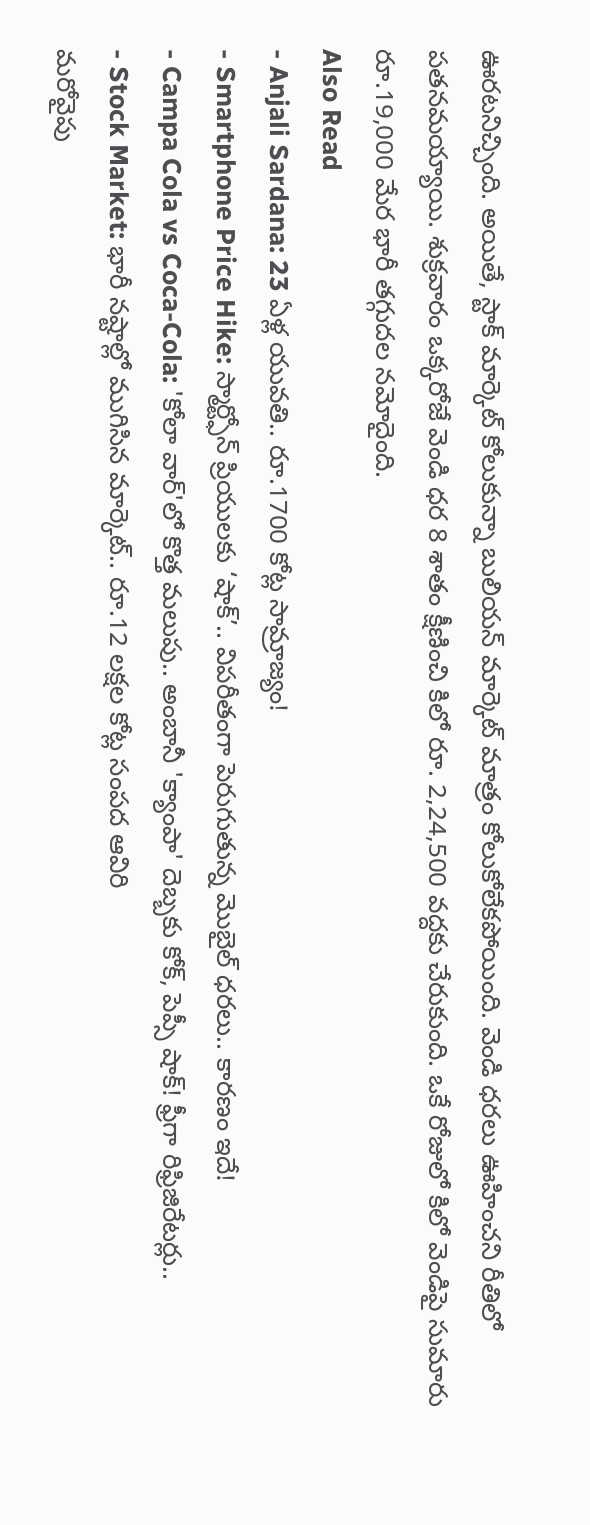ఊరటనిచ్చింది. అయితే, స్టాక్ మార్కెట్ కోలుకున్నా బులియన్ మార్కెట్ మాత్రం కోలుకోలేకపోయింది. వెండి ధరలు ఊహించని రీతిలో పతనమయ్యాయి. శుక్రవారం ఒక్కరోజే వెండి ధర 8 శాతం క్షీణించి కిలో రూ. 2,24,500 వద్దకు చేరుకుంది. ఒకే రోజులో కిలో వెండిపై సుమారు రూ.19,000 మేర భారీ తగ్గుదల నమోదైంది.
Also Read
- Anjali Sardana: 23 ఏళ్ల యువతి.. రూ.1700 కోట్ల సామ్రాజ్యం!
- Smartphone Price Hike: స్మార్ట్ఫోన్ ప్రియులకు ‘షాక్’.. విపరీతంగా పెరుగుతున్న మొబైల్ ధరలు.. కారణం ఇదే!
- Campa Cola vs Coca-Cola: 'కోలా వార్'లో కొత్త మలుపు.. అంబానీ 'క్యాంపా' దెబ్బకు కోక్, పెప్సీ షాక్! ఫ్రీగా రిఫ్రిజిరేటర్లు..
- Stock Market: భారీ నష్టాల్లో ముగిసిన మార్కెట్.. రూ.12 లక్షల కోట్ల సంపద ఆవిరి
మరోవైపు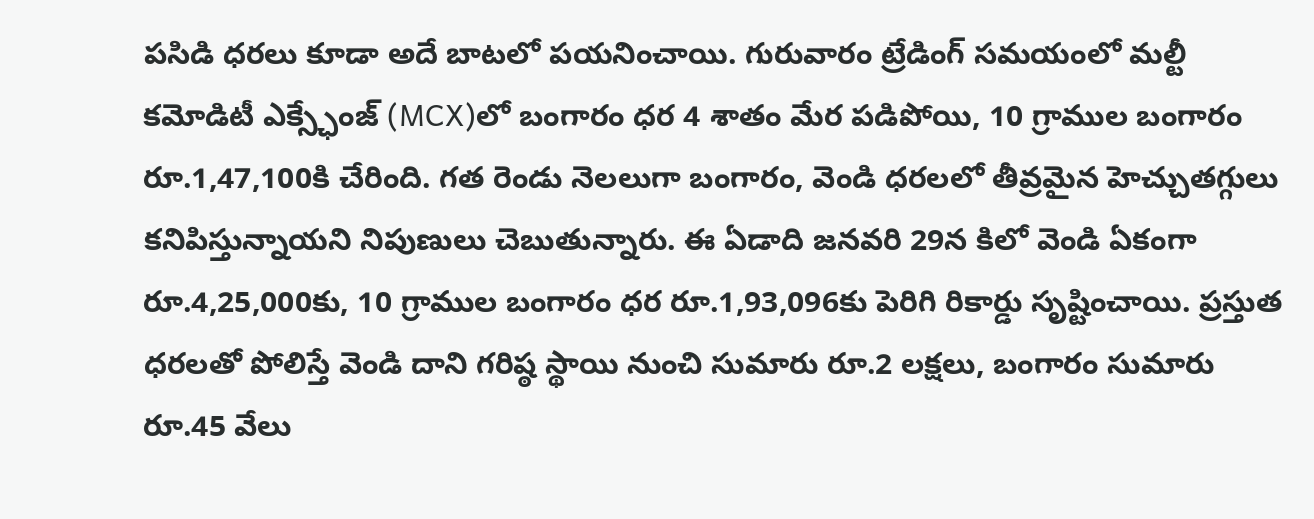పసిడి ధరలు కూడా అదే బాటలో పయనించాయి. గురువారం ట్రేడింగ్ సమయంలో మల్టీ కమోడిటీ ఎక్స్ఛేంజ్ (MCX)లో బంగారం ధర 4 శాతం మేర పడిపోయి, 10 గ్రాముల బంగారం రూ.1,47,100కి చేరింది. గత రెండు నెలలుగా బంగారం, వెండి ధరలలో తీవ్రమైన హెచ్చుతగ్గులు కనిపిస్తున్నాయని నిపుణులు చెబుతున్నారు. ఈ ఏడాది జనవరి 29న కిలో వెండి ఏకంగా రూ.4,25,000కు, 10 గ్రాముల బంగారం ధర రూ.1,93,096కు పెరిగి రికార్డు సృష్టించాయి. ప్రస్తుత ధరలతో పోలిస్తే వెండి దాని గరిష్ఠ స్థాయి నుంచి సుమారు రూ.2 లక్షలు, బంగారం సుమారు రూ.45 వేలు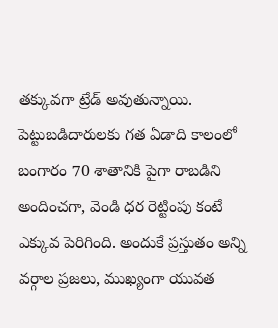తక్కువగా ట్రేడ్ అవుతున్నాయి.
పెట్టుబడిదారులకు గత ఏడాది కాలంలో బంగారం 70 శాతానికి పైగా రాబడిని అందించగా, వెండి ధర రెట్టింపు కంటే ఎక్కువ పెరిగింది. అందుకే ప్రస్తుతం అన్ని వర్గాల ప్రజలు, ముఖ్యంగా యువత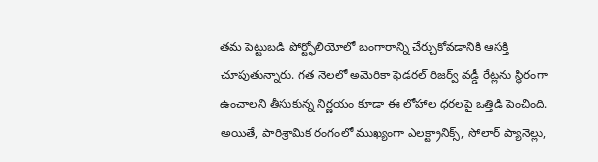తమ పెట్టుబడి పోర్ట్ఫోలియోలో బంగారాన్ని చేర్చుకోవడానికి ఆసక్తి చూపుతున్నారు. గత నెలలో అమెరికా ఫెడరల్ రిజర్వ్ వడ్డీ రేట్లను స్థిరంగా ఉంచాలని తీసుకున్న నిర్ణయం కూడా ఈ లోహాల ధరలపై ఒత్తిడి పెంచింది. అయితే, పారిశ్రామిక రంగంలో ముఖ్యంగా ఎలక్ట్రానిక్స్, సోలార్ ప్యానెల్లు,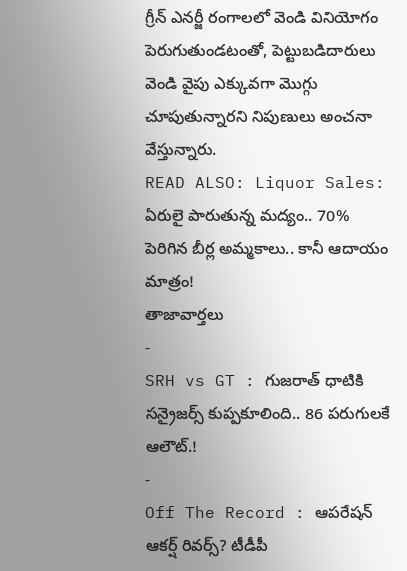గ్రీన్ ఎనర్జీ రంగాలలో వెండి వినియోగం పెరుగుతుండటంతో, పెట్టుబడిదారులు వెండి వైపు ఎక్కువగా మొగ్గు చూపుతున్నారని నిపుణులు అంచనా వేస్తున్నారు.
READ ALSO: Liquor Sales: ఏరులై పారుతున్న మద్యం.. 70% పెరిగిన బీర్ల అమ్మకాలు.. కానీ ఆదాయం మాత్రం!
తాజావార్తలు
-
SRH vs GT : గుజరాత్ ధాటికి సన్రైజర్స్ కుప్పకూలింది.. 86 పరుగులకే ఆలౌట్.!
-
Off The Record : ఆపరేషన్ ఆకర్ష్ రివర్స్? టీడీపీ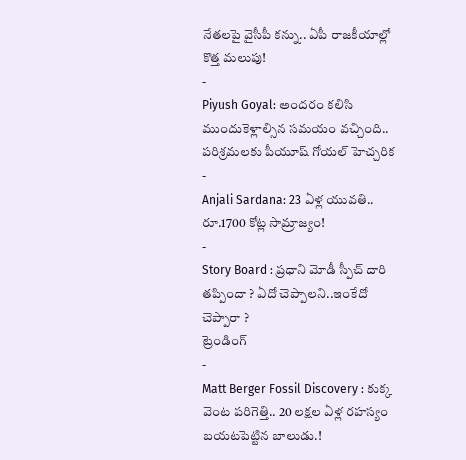నేతలపై వైసీపీ కన్ను.. ఏపీ రాజకీయాల్లో కొత్త మలుపు!
-
Piyush Goyal: అందరం కలిసి ముందుకెళ్లాల్సిన సమయం వచ్చింది.. పరిశ్రమలకు పీయూష్ గోయల్ హెచ్చరిక
-
Anjali Sardana: 23 ఏళ్ల యువతి.. రూ.1700 కోట్ల సామ్రాజ్యం!
-
Story Board : ప్రధాని మోడీ స్పీచ్ దారి తప్పిందా ? ఏదో చెప్పాలని..ఇంకేదో చెప్పారా ?
ట్రెండింగ్
-
Matt Berger Fossil Discovery : కుక్క వెంట పరిగెత్తి.. 20 లక్షల ఏళ్ల రహస్యం బయటపెట్టిన బాలుడు.!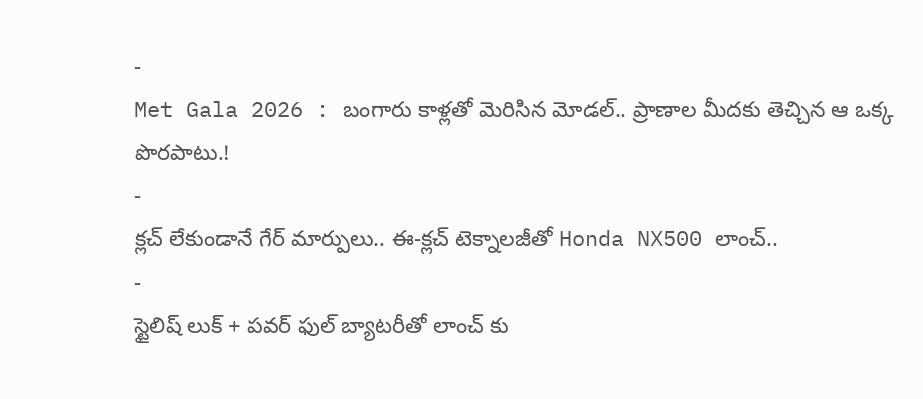-
Met Gala 2026 : బంగారు కాళ్లతో మెరిసిన మోడల్.. ప్రాణాల మీదకు తెచ్చిన ఆ ఒక్క పొరపాటు.!
-
క్లచ్ లేకుండానే గేర్ మార్పులు.. ఈ-క్లచ్ టెక్నాలజీతో Honda NX500 లాంచ్..
-
స్టైలిష్ లుక్ + పవర్ ఫుల్ బ్యాటరీతో లాంచ్ కు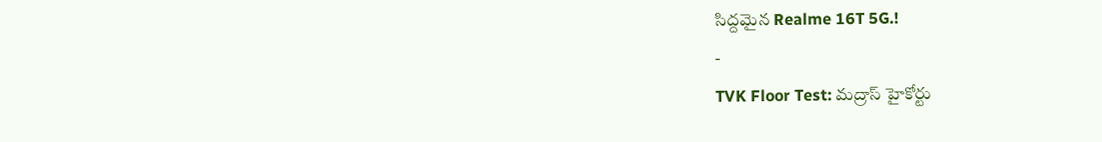సిద్దమైన Realme 16T 5G.!
-
TVK Floor Test: మద్రాస్ హైకోర్టు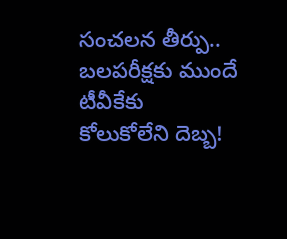సంచలన తీర్పు.. బలపరీక్షకు ముందే టీవీకేకు కోలుకోలేని దెబ్బ!